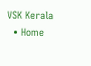VSK Kerala
  • Home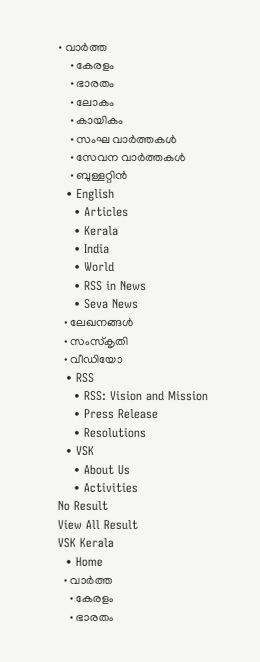• വാര്‍ത്ത
    • കേരളം
    • ഭാരതം
    • ലോകം
    • കായികം
    • സംഘ വാര്‍ത്തകള്‍
    • സേവന വാര്‍ത്തകള്‍
    • ബുള്ളറ്റിൻ
  • English
    • Articles
    • Kerala
    • India
    • World
    • RSS in News
    • Seva News
  • ലേഖനങ്ങള്‍
  • സംസ്കൃതി
  • വീഡിയോ
  • RSS
    • RSS: Vision and Mission
    • Press Release
    • Resolutions
  • VSK
    • About Us
    • Activities
No Result
View All Result
VSK Kerala
  • Home
  • വാര്‍ത്ത
    • കേരളം
    • ഭാരതം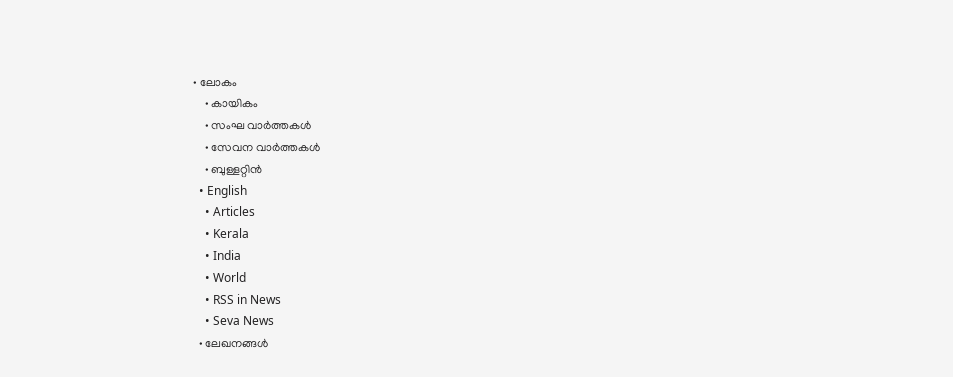• ലോകം
    • കായികം
    • സംഘ വാര്‍ത്തകള്‍
    • സേവന വാര്‍ത്തകള്‍
    • ബുള്ളറ്റിൻ
  • English
    • Articles
    • Kerala
    • India
    • World
    • RSS in News
    • Seva News
  • ലേഖനങ്ങള്‍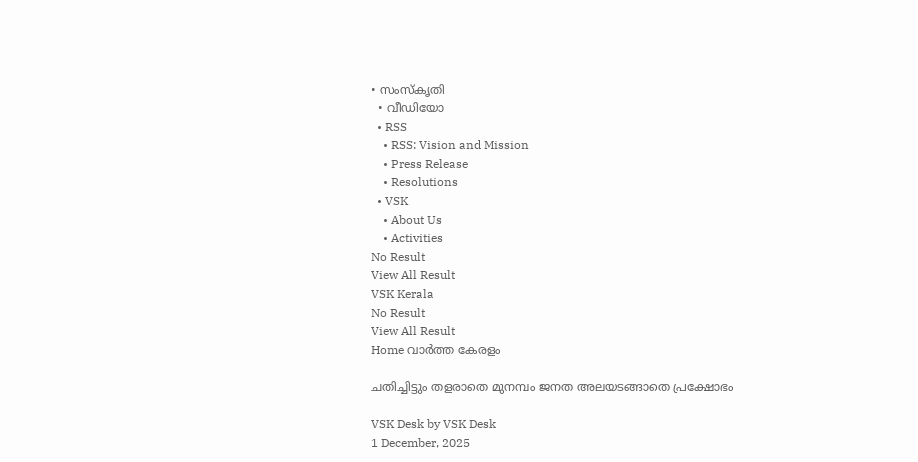• സംസ്കൃതി
  • വീഡിയോ
  • RSS
    • RSS: Vision and Mission
    • Press Release
    • Resolutions
  • VSK
    • About Us
    • Activities
No Result
View All Result
VSK Kerala
No Result
View All Result
Home വാര്‍ത്ത കേരളം

ചതിച്ചിട്ടും തളരാതെ മുനമ്പം ജനത അലയടങ്ങാതെ പ്രക്ഷോഭം

VSK Desk by VSK Desk
1 December, 2025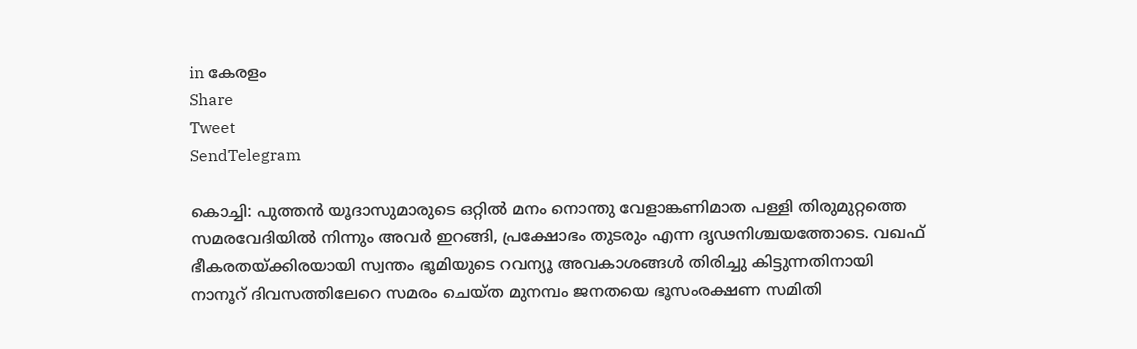in കേരളം
Share
Tweet
SendTelegram

കൊച്ചി: പുത്തന്‍ യൂദാസുമാരുടെ ഒറ്റില്‍ മനം നൊന്തു വേളാങ്കണിമാത പള്ളി തിരുമുറ്റത്തെ സമരവേദിയില്‍ നിന്നും അവര്‍ ഇറങ്ങി, പ്രക്ഷോഭം തുടരും എന്ന ദൃഢനിശ്ചയത്തോടെ. വഖഫ് ഭീകരതയ്‌ക്കിരയായി സ്വന്തം ഭൂമിയുടെ റവന്യൂ അവകാശങ്ങള്‍ തിരിച്ചു കിട്ടുന്നതിനായി നാനൂറ് ദിവസത്തിലേറെ സമരം ചെയ്ത മുനമ്പം ജനതയെ ഭൂസംരക്ഷണ സമിതി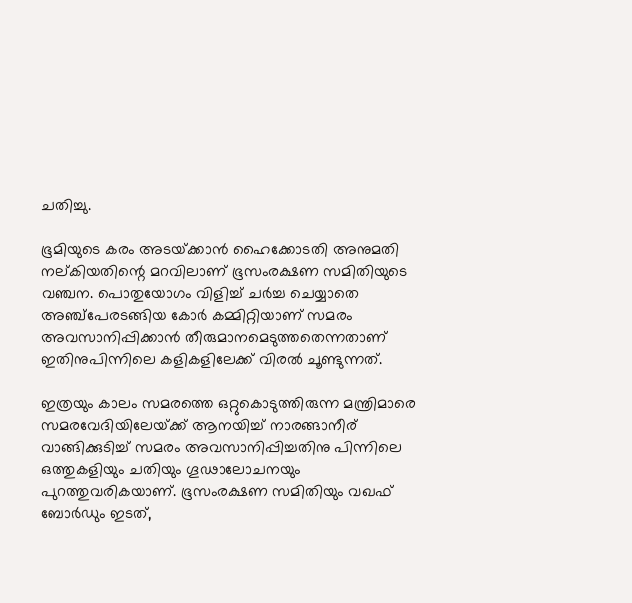ചതിച്ചു.

ഭൂമിയുടെ കരം അടയ്‌ക്കാന്‍ ഹൈക്കോടതി അനുമതി നല്കിയതിന്റെ മറവിലാണ് ഭൂസംരക്ഷണ സമിതിയുടെ വഞ്ചന. പൊതുയോഗം വിളിച്ച് ചര്‍ച്ച ചെയ്യാതെ അഞ്ച്‌പേരടങ്ങിയ കോര്‍ കമ്മിറ്റിയാണ് സമരം അവസാനിപ്പിക്കാന്‍ തീരുമാനമെടുത്തതെന്നതാണ് ഇതിനുപിന്നിലെ കളികളിലേക്ക് വിരല്‍ ചൂണ്ടുന്നത്.

ഇത്രയും കാലം സമരത്തെ ഒറ്റുകൊടുത്തിരുന്ന മന്ത്രിമാരെ സമരവേദിയിലേയ്‌ക്ക് ആനയിച്ച് നാരങ്ങാനീര് വാങ്ങിക്കുടിച്ച് സമരം അവസാനിപ്പിച്ചതിനു പിന്നിലെ ഒത്തുകളിയും ചതിയും ഗൂഢാലോചനയും പുറത്തുവരികയാണ്. ഭൂസംരക്ഷണ സമിതിയും വഖഫ് ബോര്‍ഡും ഇടത്,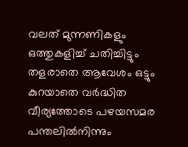വലത് മുന്നണികളും ഒത്തുകളിച്ച് ചതിച്ചിട്ടും തളരാതെ ആവേശം ഒട്ടും കുറയാതെ വര്‍ദ്ധിത വീര്യത്തോടെ പഴയസമര പന്തലില്‍നിന്നും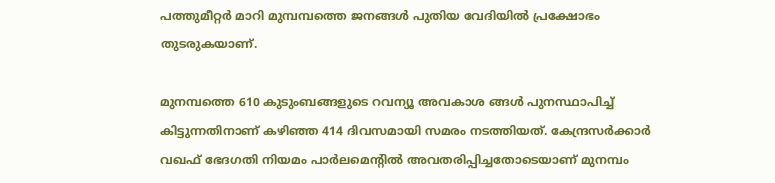പത്തുമീറ്റര്‍ മാറി മുമ്പമ്പത്തെ ജനങ്ങള്‍ പുതിയ വേദിയില്‍ പ്രക്ഷോഭം തുടരുകയാണ്.

മുനമ്പത്തെ 610 കുടുംബങ്ങളുടെ റവന്യൂ അവകാശ ങ്ങള്‍ പുനസ്ഥാപിച്ച് കിട്ടുന്നതിനാണ് കഴിഞ്ഞ 414 ദിവസമായി സമരം നടത്തിയത്. കേന്ദ്രസര്‍ക്കാര്‍ വഖഫ് ഭേദഗതി നിയമം പാര്‍ലമെന്റില്‍ അവതരിപ്പിച്ചതോടെയാണ് മുനമ്പം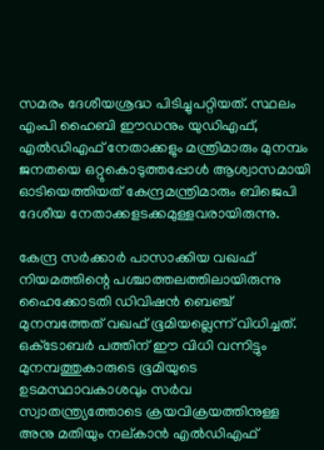സമരം ദേശീയശ്രദ്ധ പിടിച്ചുപറ്റിയത്. സ്ഥലം എംപി ഹൈബി ഈഡനും യുഡിഎഫ്, എല്‍ഡിഎഫ് നേതാക്കളും മന്ത്രിമാരും മുനമ്പം ജനതയെ ഒറ്റുകൊടുത്തപ്പോള്‍ ആശ്വാസമായി ഓടിയെത്തിയത് കേന്ദ്രമന്ത്രിമാരും ബിജെപി ദേശീയ നേതാക്കളടക്കമുള്ളവരായിരുന്നു.

കേന്ദ്ര സര്‍ക്കാര്‍ പാസാക്കിയ വഖഫ് നിയമത്തിന്റെ പശ്ചാത്തലത്തിലായിരുന്നു ഹൈക്കോടതി ഡിവിഷന്‍ ബെഞ്ച് മുനമ്പത്തേത് വഖഫ് ഭൂമിയല്ലെന്ന് വിധിച്ചത്. ഒക്‌ടോബര്‍ പത്തിന് ഈ വിധി വന്നിട്ടും മുനമ്പത്തുകാരുടെ ഭൂമിയുടെ ഉടമസ്ഥാവകാശവും സര്‍വ സ്വാതന്ത്ര്യത്തോടെ ക്രയവിക്രയത്തിനുള്ള അനു മതിയും നല്കാന്‍ എല്‍ഡിഎഫ്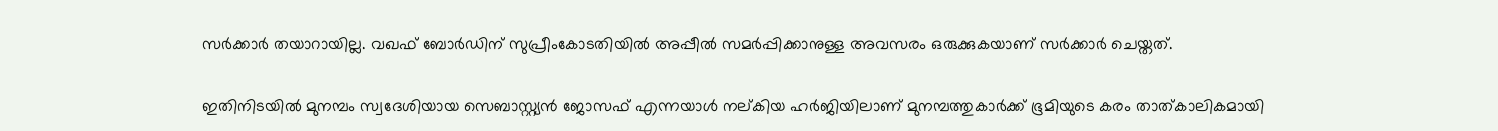സര്‍ക്കാര്‍ തയാറായില്ല. വഖഫ് ബോര്‍ഡിന് സുപ്രീംകോടതിയില്‍ അപ്പീല്‍ സമര്‍പ്പിക്കാനുള്ള അവസരം ഒരുക്കുകയാണ് സര്‍ക്കാര്‍ ചെയ്തത്.

ഇതിനിടയില്‍ മുനമ്പം സ്വദേശിയായ സെബാസ്റ്റ്യന്‍ ജോസഫ് എന്നയാള്‍ നല്കിയ ഹര്‍ജിയിലാണ് മുനമ്പത്തുകാര്‍ക്ക് ഭൂമിയുടെ കരം താത്കാലികമായി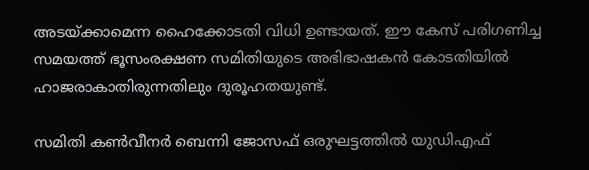അടയ്‌ക്കാമെന്ന ഹൈക്കോടതി വിധി ഉണ്ടായത്. ഈ കേസ് പരിഗണിച്ച സമയത്ത് ഭൂസംരക്ഷണ സമിതിയുടെ അഭിഭാഷകന്‍ കോടതിയില്‍ ഹാജരാകാതിരുന്നതിലും ദുരൂഹതയുണ്ട്.

സമിതി കണ്‍വീനര്‍ ബെന്നി ജോസഫ് ഒരുഘട്ടത്തില്‍ യുഡിഎഫ്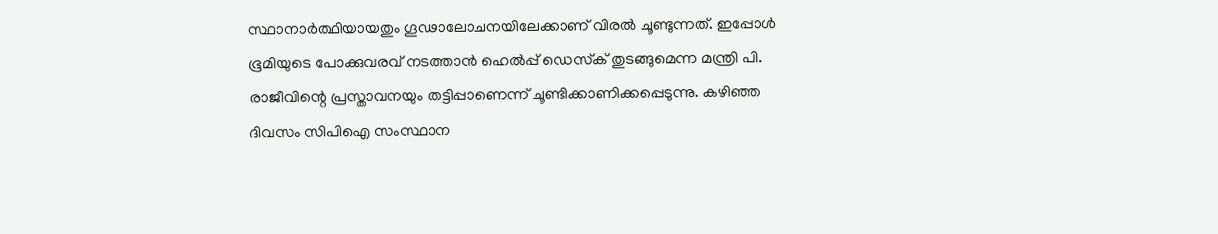സ്ഥാനാര്‍ത്ഥിയായതും ഗൂഢാലോചനയിലേക്കാണ് വിരല്‍ ചൂണ്ടുന്നത്. ഇപ്പോള്‍ ഭൂമിയുടെ പോക്കുവരവ് നടത്താന്‍ ഹെല്‍പ്പ് ഡെസ്‌ക് തുടങ്ങുമെന്ന മന്ത്രി പി. രാജീവിന്റെ പ്രസ്താവനയും തട്ടിപ്പാണെന്ന് ചൂണ്ടിക്കാണിക്കപ്പെടുന്നു. കഴിഞ്ഞ ദിവസം സിപിഐ സംസ്ഥാന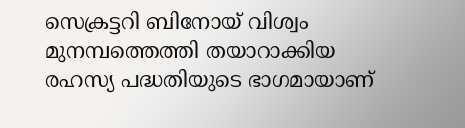സെക്രട്ടറി ബിനോയ് വിശ്വം മുനമ്പത്തെത്തി തയാറാക്കിയ രഹസ്യ പദ്ധതിയുടെ ഭാഗമായാണ്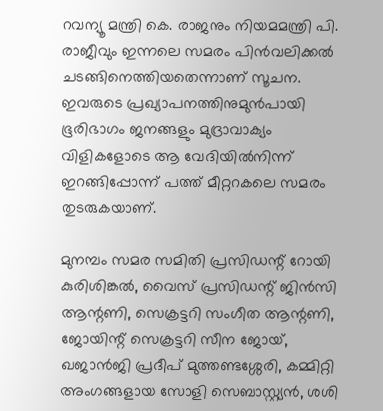റവന്യൂ മന്ത്രി കെ. രാജനും നിയമമന്ത്രി പി. രാജീവും ഇന്നലെ സമരം പിന്‍വലിക്കല്‍ ചടങ്ങിനെത്തിയതെന്നാണ് സൂചന. ഇവരുടെ പ്രഖ്യാപനത്തിനുമുന്‍പായി ഭൂരിഭാഗം ജനങ്ങളും മുദ്രാവാക്യം വിളികളോടെ ആ വേദിയില്‍നിന്ന് ഇറങ്ങിപ്പോന്ന് പത്ത് മീറ്ററകലെ സമരം തുടരുകയാണ്.

മുനമ്പം സമര സമിതി പ്രസിഡന്റ് റോയി കുരിശിങ്കല്‍, വൈസ് പ്രസിഡന്റ് ജിന്‍സി ആന്റണി, സെക്രട്ടറി സംഗീത ആന്റണി, ജോയിന്റ് സെക്രട്ടറി സീന ജോയ്, ഖജാന്‍ജി പ്രദീപ് മുത്തണ്ടശ്ശേരി, കമ്മിറ്റി അംഗങ്ങളായ സോളി സെബാസ്റ്റ്യന്‍, ശശി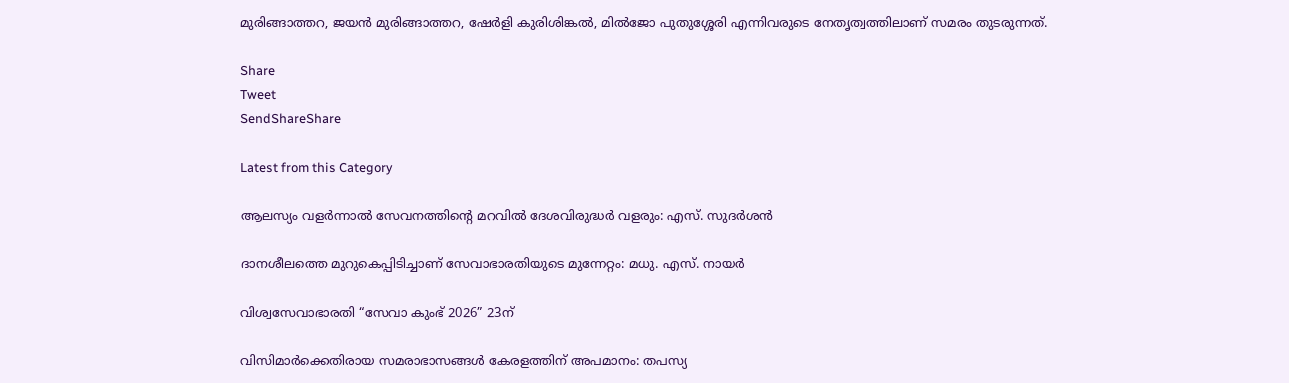മുരിങ്ങാത്തറ, ജയന്‍ മുരിങ്ങാത്തറ, ഷേര്‍ളി കുരിശിങ്കല്‍, മില്‍ജോ പുതുശ്ശേരി എന്നിവരുടെ നേതൃത്വത്തിലാണ് സമരം തുടരുന്നത്.

Share
Tweet
SendShareShare

Latest from this Category

ആലസ്യം വളര്‍ന്നാല്‍ സേവനത്തിന്റെ മറവില്‍ ദേശവിരുദ്ധര്‍ വളരും: എസ്. സുദര്‍ശന്‍

ദാനശീലത്തെ മുറുകെപ്പിടിച്ചാണ് സേവാഭാരതിയുടെ മുന്നേറ്റം: മധു. എസ്. നായര്‍

വിശ്വസേവാഭാരതി “സേവാ കുംഭ് 2026” 23ന്

വിസിമാർക്കെതിരായ സമരാഭാസങ്ങൾ കേരളത്തിന് അപമാനം: തപസ്യ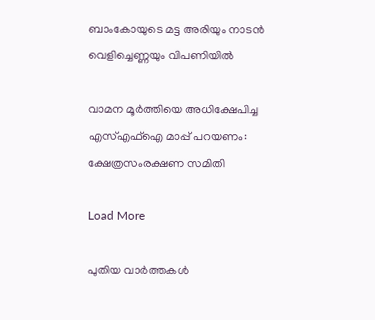ബാംകോയുടെ മട്ട അരിയും നാടന്‍ വെളിച്ചെണ്ണയും വിപണിയില്‍

വാമന മൂര്‍ത്തിയെ അധിക്ഷേപിച്ച എസ്എഫ്‌ഐ മാപ്പ് പറയണം: ക്ഷേത്രസംരക്ഷണ സമിതി

Load More

പുതിയ വാര്‍ത്തകള്‍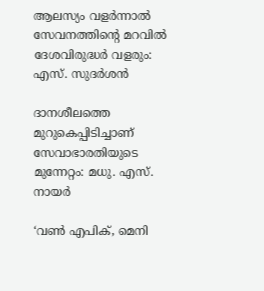ആലസ്യം വളര്‍ന്നാല്‍ സേവനത്തിന്റെ മറവില്‍ ദേശവിരുദ്ധര്‍ വളരും: എസ്. സുദര്‍ശന്‍

ദാനശീലത്തെ മുറുകെപ്പിടിച്ചാണ് സേവാഭാരതിയുടെ മുന്നേറ്റം: മധു. എസ്. നായര്‍

‘വണ്‍ എപിക്, മെനി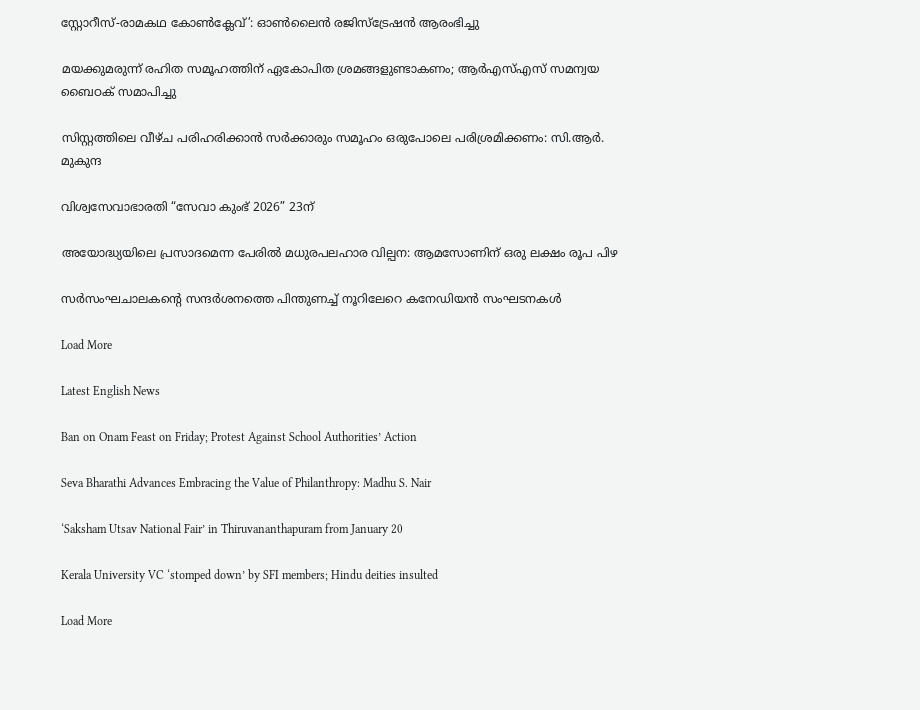സ്റ്റോറീസ്-രാമകഥ കോണ്‍ക്ലേവ്’: ഓണ്‍ലൈന്‍ രജിസ്ട്രേഷന്‍ ആരംഭിച്ചു

മയക്കുമരുന്ന് രഹിത സമൂഹത്തിന് ഏകോപിത ശ്രമങ്ങളുണ്ടാകണം; ആര്‍എസ്എസ് സമന്വയ ബൈഠക് സമാപിച്ചു

സിസ്റ്റത്തിലെ വീഴ്ച പരിഹരിക്കാന്‍ സര്‍ക്കാരും സമൂഹം ഒരുപോലെ പരിശ്രമിക്കണം: സി.ആര്‍. മുകുന്ദ

വിശ്വസേവാഭാരതി “സേവാ കുംഭ് 2026” 23ന്

അയോദ്ധ്യയിലെ പ്രസാദമെന്ന പേരില്‍ മധുരപലഹാര വില്പന: ആമസോണിന് ഒരു ലക്ഷം രൂപ പിഴ

സർസംഘചാലകന്റെ സന്ദർശനത്തെ പിന്തുണച്ച് നൂറിലേറെ കനേഡിയൻ സംഘടനകൾ

Load More

Latest English News

Ban on Onam Feast on Friday; Protest Against School Authorities’ Action

Seva Bharathi Advances Embracing the Value of Philanthropy: Madhu S. Nair

‘Saksham Utsav National Fair’ in Thiruvananthapuram from January 20

Kerala University VC ‘stomped down’ by SFI members; Hindu deities insulted

Load More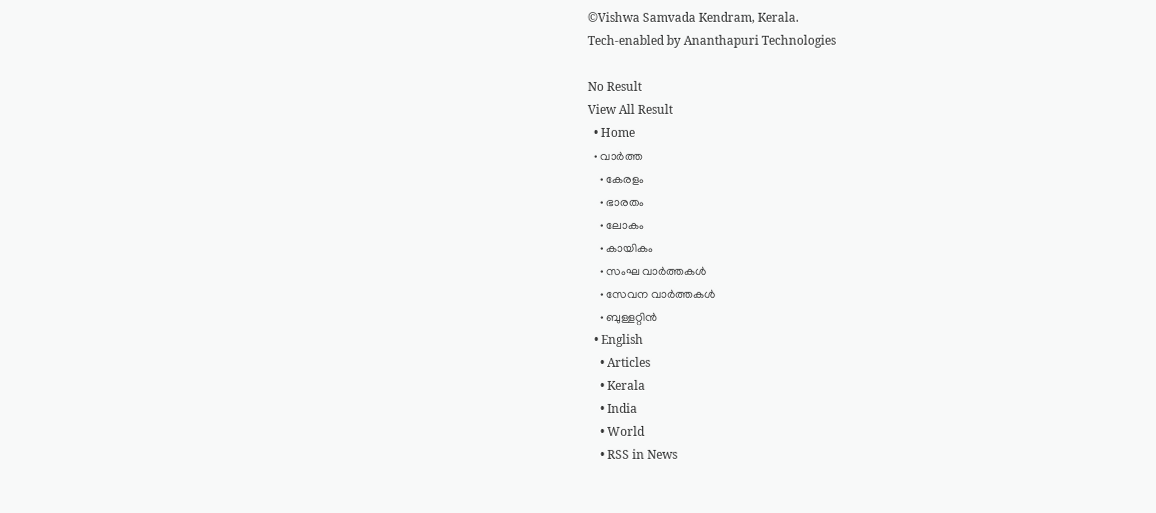©Vishwa Samvada Kendram, Kerala.
Tech-enabled by Ananthapuri Technologies

No Result
View All Result
  • Home
  • വാര്‍ത്ത
    • കേരളം
    • ഭാരതം
    • ലോകം
    • കായികം
    • സംഘ വാര്‍ത്തകള്‍
    • സേവന വാര്‍ത്തകള്‍
    • ബുള്ളറ്റിൻ
  • English
    • Articles
    • Kerala
    • India
    • World
    • RSS in News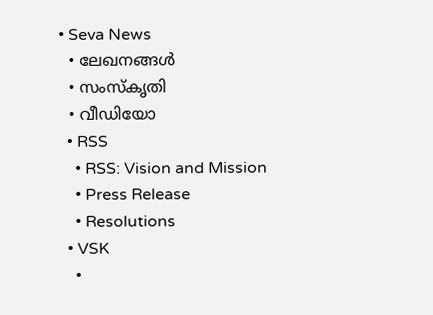• Seva News
  • ലേഖനങ്ങള്‍
  • സംസ്കൃതി
  • വീഡിയോ
  • RSS
    • RSS: Vision and Mission
    • Press Release
    • Resolutions
  • VSK
    •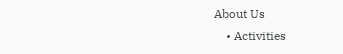About Us
    • Activities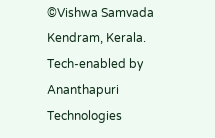©Vishwa Samvada Kendram, Kerala.
Tech-enabled by Ananthapuri Technologies